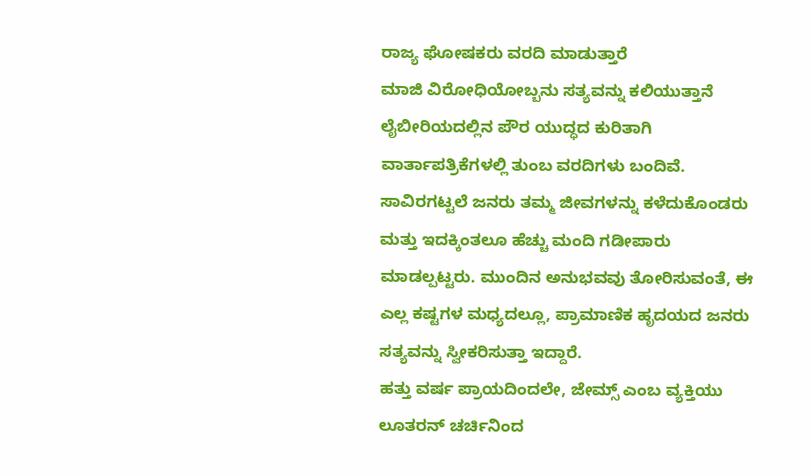ರಾಜ್ಯ ಘೋಷಕರು ವರದಿ ಮಾಡುತ್ತಾರೆ
ಮಾಜಿ ವಿರೋಧಿಯೋಬ್ಬನು ಸತ್ಯವನ್ನು ಕಲಿಯುತ್ತಾನೆ
ಲೈಬೀರಿಯದಲ್ಲಿನ ಪೌರ ಯುದ್ಧದ ಕುರಿತಾಗಿ ವಾರ್ತಾಪತ್ರಿಕೆಗಳಲ್ಲಿ ತುಂಬ ವರದಿಗಳು ಬಂದಿವೆ. ಸಾವಿರಗಟ್ಟಲೆ ಜನರು ತಮ್ಮ ಜೀವಗಳನ್ನು ಕಳೆದುಕೊಂಡರು ಮತ್ತು ಇದಕ್ಕಿಂತಲೂ ಹೆಚ್ಚು ಮಂದಿ ಗಡೀಪಾರು ಮಾಡಲ್ಪಟ್ಟರು. ಮುಂದಿನ ಅನುಭವವು ತೋರಿಸುವಂತೆ, ಈ ಎಲ್ಲ ಕಷ್ಟಗಳ ಮಧ್ಯದಲ್ಲೂ, ಪ್ರಾಮಾಣಿಕ ಹೃದಯದ ಜನರು ಸತ್ಯವನ್ನು ಸ್ವೀಕರಿಸುತ್ತಾ ಇದ್ದಾರೆ.
ಹತ್ತು ವರ್ಷ ಪ್ರಾಯದಿಂದಲೇ, ಜೇಮ್ಸ್ ಎಂಬ ವ್ಯಕ್ತಿಯು ಲೂತರನ್ ಚರ್ಚಿನಿಂದ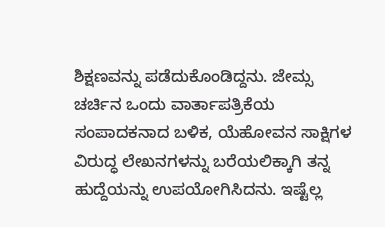ಶಿಕ್ಷಣವನ್ನು ಪಡೆದುಕೊಂಡಿದ್ದನು. ಜೇಮ್ಸ ಚರ್ಚಿನ ಒಂದು ವಾರ್ತಾಪತ್ರಿಕೆಯ ಸಂಪಾದಕನಾದ ಬಳಿಕ, ಯೆಹೋವನ ಸಾಕ್ಷಿಗಳ ವಿರುದ್ಧ ಲೇಖನಗಳನ್ನು ಬರೆಯಲಿಕ್ಕಾಗಿ ತನ್ನ ಹುದ್ದೆಯನ್ನು ಉಪಯೋಗಿಸಿದನು. ಇಷ್ಟೆಲ್ಲ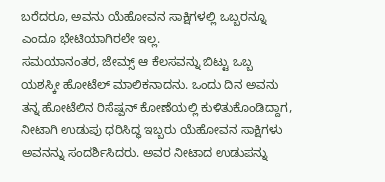ಬರೆದರೂ, ಅವನು ಯೆಹೋವನ ಸಾಕ್ಷಿಗಳಲ್ಲಿ ಒಬ್ಬರನ್ನೂ ಎಂದೂ ಭೇಟಿಯಾಗಿರಲೇ ಇಲ್ಲ.
ಸಮಯಾನಂತರ, ಜೇಮ್ಸ್ ಆ ಕೆಲಸವನ್ನು ಬಿಟ್ಟು ಒಬ್ಬ ಯಶಸ್ಕೀ ಹೋಟೆಲ್ ಮಾಲಿಕನಾದನು. ಒಂದು ದಿನ ಅವನು ತನ್ನ ಹೋಟೆಲಿನ ರಿಸೆಷ್ಪನ್ ಕೋಣೆಯಲ್ಲಿ ಕುಳಿತುಕೊಂಡಿದ್ದಾಗ, ನೀಟಾಗಿ ಉಡುಪು ಧರಿಸಿದ್ಧ ಇಬ್ಬರು ಯೆಹೋವನ ಸಾಕ್ಷಿಗಳು ಅವನನ್ನು ಸಂದರ್ಶಿಸಿದರು. ಅವರ ನೀಟಾದ ಉಡುಪನ್ನು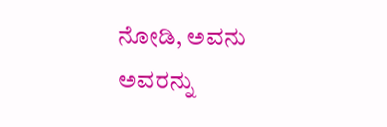ನೋಡಿ, ಅವನು ಅವರನ್ನು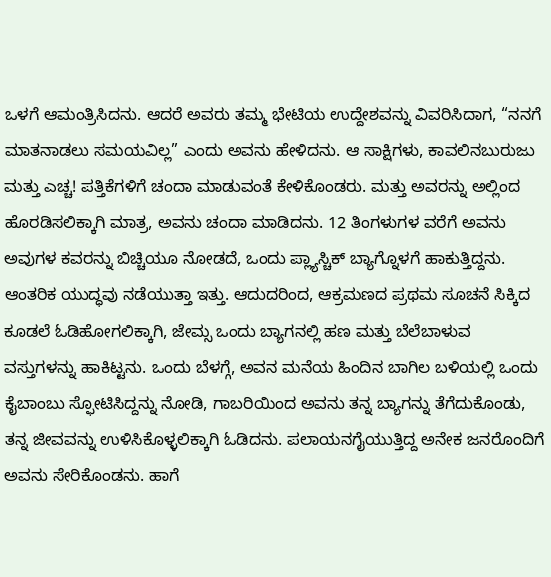ಒಳಗೆ ಆಮಂತ್ರಿಸಿದನು. ಆದರೆ ಅವರು ತಮ್ಮ ಭೇಟಿಯ ಉದ್ದೇಶವನ್ನು ವಿವರಿಸಿದಾಗ, “ನನಗೆ ಮಾತನಾಡಲು ಸಮಯವಿಲ್ಲ” ಎಂದು ಅವನು ಹೇಳಿದನು. ಆ ಸಾಕ್ಷಿಗಳು, ಕಾವಲಿನಬುರುಜು ಮತ್ತು ಎಚ್ಚ! ಪತ್ತಿಕೆಗಳಿಗೆ ಚಂದಾ ಮಾಡುವಂತೆ ಕೇಳಿಕೊಂಡರು. ಮತ್ತು ಅವರನ್ನು ಅಲ್ಲಿಂದ ಹೊರಡಿಸಲಿಕ್ಕಾಗಿ ಮಾತ್ರ, ಅವನು ಚಂದಾ ಮಾಡಿದನು. 12 ತಿಂಗಳುಗಳ ವರೆಗೆ ಅವನು ಅವುಗಳ ಕವರನ್ನು ಬಿಚ್ಚಿಯೂ ನೋಡದೆ, ಒಂದು ಪ್ಲ್ಯಾಸ್ಚಿಕ್ ಬ್ಯಾಗ್ನೊಳಗೆ ಹಾಕುತ್ತಿದ್ದನು.
ಆಂತರಿಕ ಯುದ್ಧವು ನಡೆಯುತ್ತಾ ಇತ್ತು. ಆದುದರಿಂದ, ಆಕ್ರಮಣದ ಪ್ರಥಮ ಸೂಚನೆ ಸಿಕ್ಕಿದ ಕೂಡಲೆ ಓಡಿಹೋಗಲಿಕ್ಕಾಗಿ, ಜೇಮ್ಸ ಒಂದು ಬ್ಯಾಗನಲ್ಲಿ ಹಣ ಮತ್ತು ಬೆಲೆಬಾಳುವ ವಸ್ತುಗಳನ್ನು ಹಾಕಿಟ್ಟನು. ಒಂದು ಬೆಳಗ್ಗೆ, ಅವನ ಮನೆಯ ಹಿಂದಿನ ಬಾಗಿಲ ಬಳಿಯಲ್ಲಿ ಒಂದು ಕೈಬಾಂಬು ಸ್ಫೋಟಿಸಿದ್ದನ್ನು ನೋಡಿ, ಗಾಬರಿಯಿಂದ ಅವನು ತನ್ನ ಬ್ಯಾಗನ್ನು ತೆಗೆದುಕೊಂಡು, ತನ್ನ ಜೀವವನ್ನು ಉಳಿಸಿಕೊಳ್ಳಲಿಕ್ಕಾಗಿ ಓಡಿದನು. ಪಲಾಯನಗೈಯುತ್ತಿದ್ದ ಅನೇಕ ಜನರೊಂದಿಗೆ ಅವನು ಸೇರಿಕೊಂಡನು. ಹಾಗೆ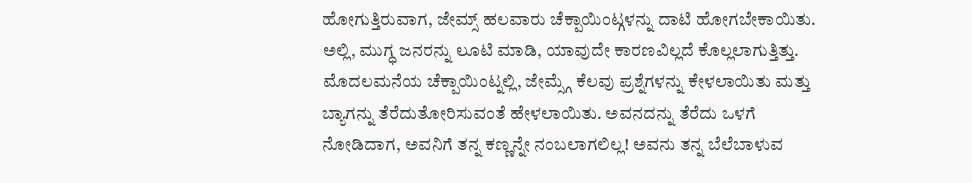ಹೋಗುತ್ತಿರುವಾಗ, ಜೇಮ್ಸ್ ಹಲವಾರು ಚೆಕ್ಪಾಯಿಂಟ್ಗಳನ್ನು ದಾಟಿ ಹೋಗಬೇಕಾಯಿತು. ಅಲ್ಲಿ, ಮುಗ್ಧ ಜನರನ್ನು ಲೂಟಿ ಮಾಡಿ, ಯಾವುದೇ ಕಾರಣವಿಲ್ಲದೆ ಕೊಲ್ಲಲಾಗುತ್ತಿತ್ತು.
ಮೊದಲಮನೆಯ ಚೆಕ್ಪಾಯಿಂಟ್ನಲ್ಲಿ, ಜೇಮ್ಸ್ಗೆ ಕೆಲವು ಪ್ರಶ್ನೆಗಳನ್ನು ಕೇಳಲಾಯಿತು ಮತ್ತು ಬ್ಯಾಗನ್ನು ತೆರೆದುತೋರಿಸುವಂತೆ ಹೇಳಲಾಯಿತು. ಅವನದನ್ನು ತೆರೆದು ಒಳಗೆ ನೋಡಿದಾಗ, ಅವನಿಗೆ ತನ್ನ ಕಣ್ಣನ್ನೇ ನಂಬಲಾಗಲಿಲ್ಲ! ಅವನು ತನ್ನ ಬೆಲೆಬಾಳುವ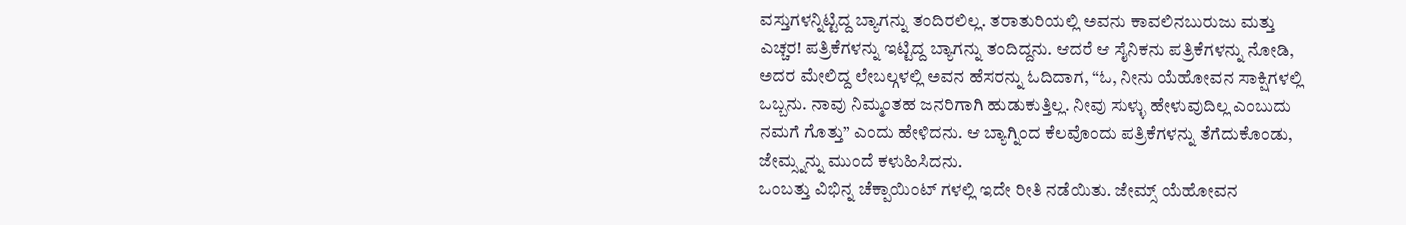ವಸ್ತುಗಳನ್ನಿಟ್ಟಿದ್ದ ಬ್ಯಾಗನ್ನು ತಂದಿರಲಿಲ್ಲ. ತರಾತುರಿಯಲ್ಲಿ ಅವನು ಕಾವಲಿನಬುರುಜು ಮತ್ತು ಎಚ್ಚರ! ಪತ್ರಿಕೆಗಳನ್ನು ಇಟ್ಟಿದ್ದ ಬ್ಯಾಗನ್ನು ತಂದಿದ್ದನು. ಆದರೆ ಆ ಸೈನಿಕನು ಪತ್ರಿಕೆಗಳನ್ನು ನೋಡಿ, ಅದರ ಮೇಲಿದ್ದ ಲೇಬಲ್ಗಳಲ್ಲಿ ಅವನ ಹೆಸರನ್ನು ಓದಿದಾಗ, “ಓ, ನೀನು ಯೆಹೋವನ ಸಾಕ್ಷಿಗಳಲ್ಲಿ ಒಬ್ಬನು. ನಾವು ನಿಮ್ಮಂತಹ ಜನರಿಗಾಗಿ ಹುಡುಕುತ್ತಿಲ್ಲ. ನೀವು ಸುಳ್ಳು ಹೇಳುವುದಿಲ್ಲ ಎಂಬುದು ನಮಗೆ ಗೊತ್ತು” ಎಂದು ಹೇಳಿದನು. ಆ ಬ್ಯಾಗ್ನಿಂದ ಕೆಲವೊಂದು ಪತ್ರಿಕೆಗಳನ್ನು ತೆಗೆದುಕೊಂಡು, ಜೇಮ್ಸ್ನನ್ನು ಮುಂದೆ ಕಳುಹಿಸಿದನು.
ಒಂಬತ್ತು ವಿಭಿನ್ನ ಚೆಕ್ಪಾಯಿಂಟ್ ಗಳಲ್ಲಿ ಇದೇ ರೀತಿ ನಡೆಯಿತು. ಜೇಮ್ಸ್ ಯೆಹೋವನ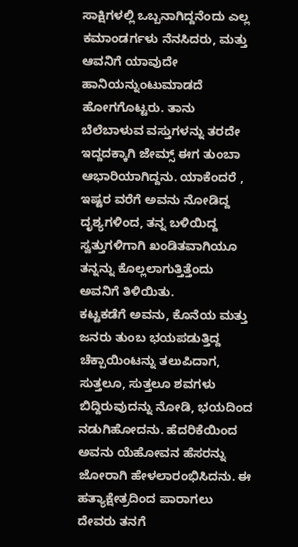ಸಾಕ್ಷಿಗಳಲ್ಲಿ ಒಬ್ಬನಾಗಿದ್ದನೆಂದು ಎಲ್ಲ ಕಮಾಂಡರ್ಗಳು ನೆನಸಿದರು, ಮತ್ತು ಆವನಿಗೆ ಯಾವುದೇ ಹಾನಿಯನ್ನುಂಟುಮಾಡದೆ ಹೋಗಗೊಟ್ಟರು. ತಾನು ಬೆಲೆಬಾಳುವ ವಸ್ತುಗಳನ್ನು ತರದೇ ಇದ್ದದಕ್ಕಾಗಿ ಜೇಮ್ಸ್ ಈಗ ತುಂಬಾ ಆಭಾರಿಯಾಗಿದ್ದನು. ಯಾಕೆಂದರೆ , ಇಷ್ಟರ ವರೆಗೆ ಅವನು ನೋಡಿದ್ದ ದೃಶ್ಯಗಳಿಂದ, ತನ್ನ ಬಳಿಯಿದ್ದ ಸ್ವತ್ತುಗಳಿಗಾಗಿ ಖಂಡಿತವಾಗಿಯೂ ತನ್ನನ್ನು ಕೊಲ್ಲಲಾಗುತ್ತಿತ್ತೆಂದು ಅವನಿಗೆ ತಿಳಿಯಿತು.
ಕಟ್ಟಕಡೆಗೆ ಅವನು, ಕೊನೆಯ ಮತ್ತು ಜನರು ತುಂಬ ಭಯಪಡುತ್ತಿದ್ದ ಚೆಕ್ಪಾಯಿಂಟನ್ನು ತಲುಪಿದಾಗ, ಸುತ್ತಲೂ, ಸುತ್ತಲೂ ಶವಗಳು ಬಿದ್ದಿರುವುದನ್ನು ನೋಡಿ, ಭಯದಿಂದ ನಡುಗಿಹೋದನು. ಹೆದರಿಕೆಯಿಂದ ಅವನು ಯೆಹೋವನ ಹೆಸರನ್ನು ಜೋರಾಗಿ ಹೇಳಲಾರಂಭಿಸಿದನು. ಈ ಹತ್ಯಾಕ್ಷೇತ್ರದಿಂದ ಪಾರಾಗಲು ದೇವರು ತನಗೆ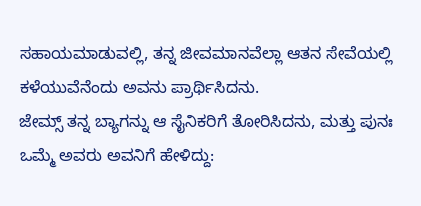ಸಹಾಯಮಾಡುವಲ್ಲಿ, ತನ್ನ ಜೀವಮಾನವೆಲ್ಲಾ ಆತನ ಸೇವೆಯಲ್ಲಿ ಕಳೆಯುವೆನೆಂದು ಅವನು ಪ್ರಾರ್ಥಿಸಿದನು.
ಜೇಮ್ಸ್ ತನ್ನ ಬ್ಯಾಗನ್ನು ಆ ಸೈನಿಕರಿಗೆ ತೋರಿಸಿದನು, ಮತ್ತು ಪುನಃ ಒಮ್ಮೆ ಅವರು ಅವನಿಗೆ ಹೇಳಿದ್ದು: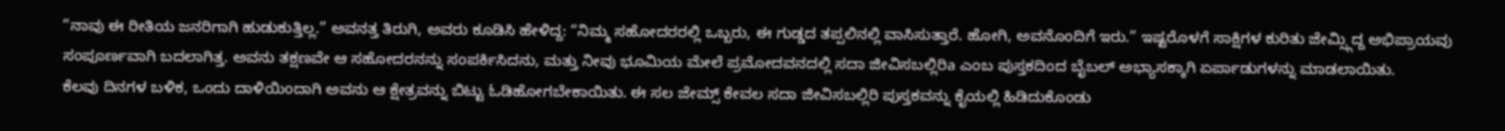“ನಾವು ಈ ರೀತಿಯ ಜನರಿಗಾಗಿ ಹುಡುಕುತ್ತಿಲ್ಲ.” ಅವನತ್ತ ತಿರುಗಿ, ಅವರು ಕೂಡಿಸಿ ಹೇಳಿದ್ದ: “ನಿಮ್ಮ ಸಹೋದರರಲ್ಲಿ ಒಬ್ಬರು, ಈ ಗುಡ್ಡದ ತಪ್ಪಲಿನಲ್ಲಿ ವಾಸಿಸುತ್ತಾರೆ. ಹೋಗಿ, ಅವನೊಂದಿಗೆ ಇರು.” ಇಷ್ಟರೊಳಗೆ ಸಾಕ್ಷಿಗಳ ಕುರಿತು ಜೇಮ್ಸ್ಗಿದ್ದ ಅಭಿಪ್ರಾಯವು ಸಂಪೂರ್ಣವಾಗಿ ಬದಲಾಗಿತ್ತ. ಅವನು ತಕ್ಷಣವೇ ಆ ಸಹೋದರನನ್ನು ಸಂಪರ್ಕಿಸಿದನು, ಮತ್ತು ನೀವು ಭೂಮಿಯ ಮೇಲೆ ಪ್ರಮೋದವನದಲ್ಲಿ ಸದಾ ಜೀವಿಸಬಲ್ಲಿರಿa ಎಂಬ ಪುಸ್ತಕದಿಂದ ಬೈಬಲ್ ಅಭ್ಯಾಸಕ್ಕಾಗಿ ಏರ್ಪಾಡುಗಳನ್ನು ಮಾಡಲಾಯಿತು.
ಕೆಲವು ದಿನಗಳ ಬಳಿಕ, ಒಂದು ದಾಳಿಯಿಂದಾಗಿ ಅವನು ಆ ಕ್ಷೇತ್ರವನ್ನು ಬಿಟ್ಟು ಓಡಿಹೋಗಬೇಕಾಯಿತು. ಈ ಸಲ ಜೇಮ್ಸ್ ಕೇವಲ ಸದಾ ಜೀವಿಸಬಲ್ಲಿರಿ ಪುಸ್ತಕವನ್ನು ಕೈಯಲ್ಲಿ ಹಿಡಿದುಕೊಂಡು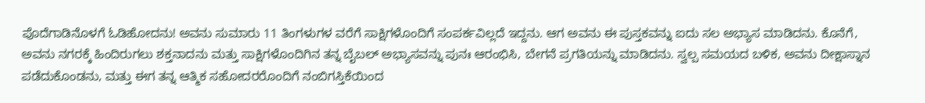ಪೊದೆಗಾಡಿನೊಳಗೆ ಓಡಿಹೋದನು! ಅವನು ಸುಮಾರು 11 ತಿಂಗಳುಗಳ ವರೆಗೆ ಸಾಕ್ಷಿಗಳೊಂದಿಗೆ ಸಂಪರ್ಕವಿಲ್ಲದೆ ಇದ್ದನು. ಆಗ ಅವನು ಈ ಪುಸ್ತಕವನ್ನು ಐದು ಸಲ ಅಭ್ಯಾಸ ಮಾಡಿದನು. ಕೊನೆಗೆ, ಅವನು ನಗರಕ್ಕೆ ಹಿಂದಿರುಗಲು ಶಕ್ತನಾದನು ಮತ್ತು ಸಾಕ್ಷಿಗಳೊಂದಿಗಿನ ತನ್ನ ಬೈಬಲ್ ಅಭ್ಯಾಸವನ್ನು ಪುನಃ ಆರಂಭಿಸಿ, ಬೇಗನೆ ಪ್ರಗತಿಯನ್ನು ಮಾಡಿದನು. ಸ್ವಲ್ಪ ಸಮಯದ ಬಳಿಕ, ಅವನು ದೀಕ್ಷಾಸ್ನಾನ ಪಡೆದುಕೊಂಡನು, ಮತ್ತು ಈಗ ತನ್ನ ಆತ್ಮಿಕ ಸಹೋದರರೊಂದಿಗೆ ನಂಬಿಗಸ್ತಿಕೆಯಿಂದ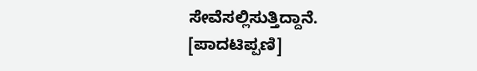ಸೇವೆಸಲ್ಲಿಸುತ್ತಿದ್ದಾನೆ.
[ಪಾದಟಿಪ್ಪಣಿ]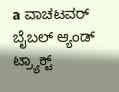a ವಾಚಟವರ್ ಬೈಬಲ್ ಆ್ಯಂಡ್ ಟ್ರ್ಯಾಕ್ಟ್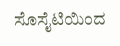ಸೊಸೈಟಿಯಿಂದ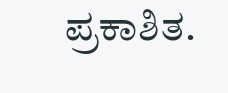ಪ್ರಕಾಶಿತ.